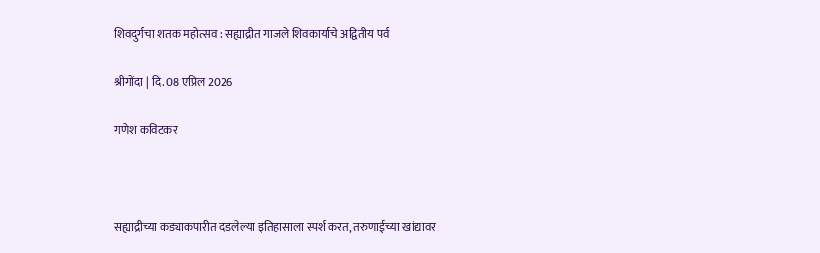शिवदुर्गचा शतक महोत्सव : सह्याद्रीत गाजले शिवकार्याचे अद्वितीय पर्व

श्रीगोंदा | दि. 08 एप्रिल 2026

गणेश कविटकर



सह्याद्रीच्या कड्याकपारीत दडलेल्या इतिहासाला स्पर्श करत, तरुणाईच्या खांद्यावर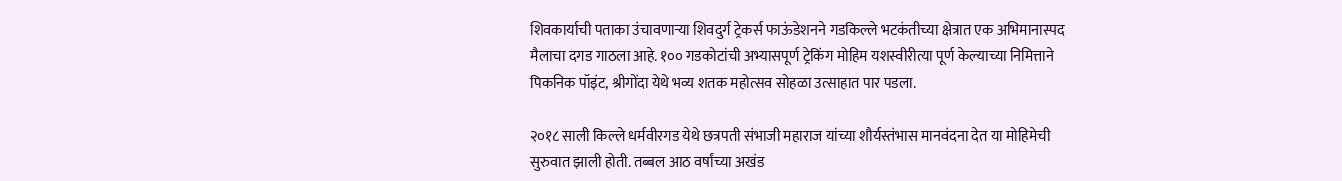शिवकार्याची पताका उंचावणाऱ्या शिवदुर्ग ट्रेकर्स फाऊंडेशनने गडकिल्ले भटकंतीच्या क्षेत्रात एक अभिमानास्पद मैलाचा दगड गाठला आहे. १०० गडकोटांची अभ्यासपूर्ण ट्रेकिंग मोहिम यशस्वीरीत्या पूर्ण केल्याच्या निमित्ताने पिकनिक पॉइंट, श्रीगोंदा येथे भव्य शतक महोत्सव सोहळा उत्साहात पार पडला.

२०१८ साली किल्ले धर्मवीरगड येथे छत्रपती संभाजी महाराज यांच्या शौर्यस्तंभास मानवंदना देत या मोहिमेची सुरुवात झाली होती. तब्बल आठ वर्षांच्या अखंड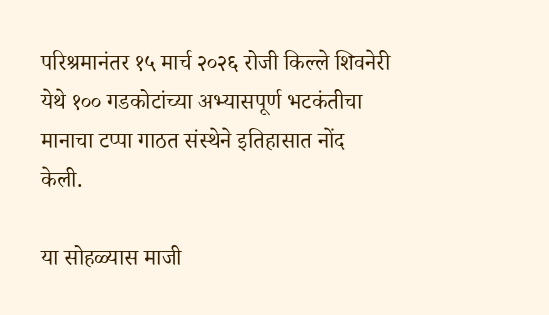परिश्रमानंतर १५ मार्च २०२६ रोजी किल्ले शिवनेरी येथे १०० गडकोटांच्या अभ्यासपूर्ण भटकंतीचा मानाचा टप्पा गाठत संस्थेने इतिहासात नोंद केली.

या सोहळ्यास माजी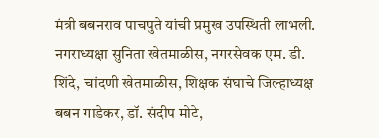मंत्री बबनराव पाचपुते यांची प्रमुख उपस्थिती लाभली. नगराध्यक्षा सुनिता खेतमाळीस, नगरसेवक एम. डी. शिंदे, चांदणी खेतमाळीस, शिक्षक संघाचे जिल्हाध्यक्ष बबन गाडेकर, डॉ. संदीप मोटे,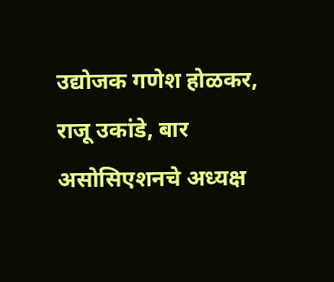उद्योजक गणेश होळकर, राजू उकांडे, बार असोसिएशनचे अध्यक्ष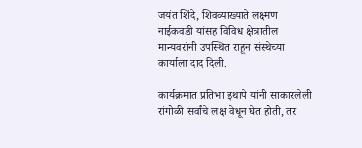जयंत शिंदे, शिवव्याख्याते लक्ष्मण नाईकवडी यांसह विविध क्षेत्रातील मान्यवरांनी उपस्थित राहून संस्थेच्या कार्याला दाद दिली.

कार्यक्रमात प्रतिभा इथापे यांनी साकारलेली रांगोळी सर्वांचे लक्ष वेधून घेत होती, तर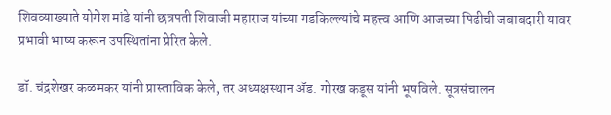शिवव्याख्याते योगेश मांडे यांनी छत्रपती शिवाजी महाराज यांच्या गडकिल्ल्यांचे महत्त्व आणि आजच्या पिढीची जबाबदारी यावर प्रभावी भाष्य करून उपस्थितांना प्रेरित केले.

डॉ. चंद्रशेखर कळमकर यांनी प्रास्ताविक केले, तर अध्यक्षस्थान ॲड. गोरख कडूस यांनी भूषविले. सूत्रसंचालन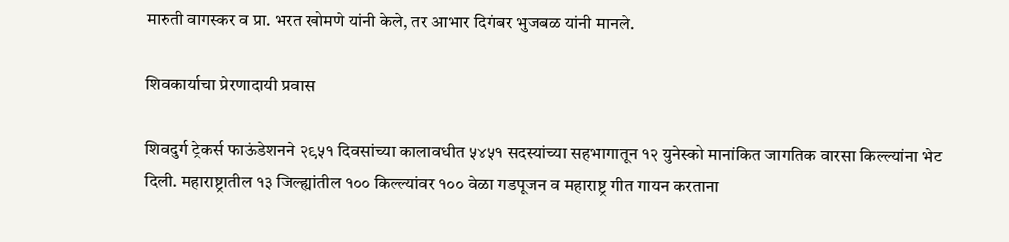मारुती वागस्कर व प्रा. भरत खोमणे यांनी केले, तर आभार दिगंबर भुजबळ यांनी मानले.

शिवकार्याचा प्रेरणादायी प्रवास

शिवदुर्ग ट्रेकर्स फाऊंडेशनने २९५१ दिवसांच्या कालावधीत ५४५१ सदस्यांच्या सहभागातून १२ युनेस्को मानांकित जागतिक वारसा किल्ल्यांना भेट दिली. महाराष्ट्रातील १३ जिल्ह्यांतील १०० किल्ल्यांवर १०० वेळा गडपूजन व महाराष्ट्र गीत गायन करताना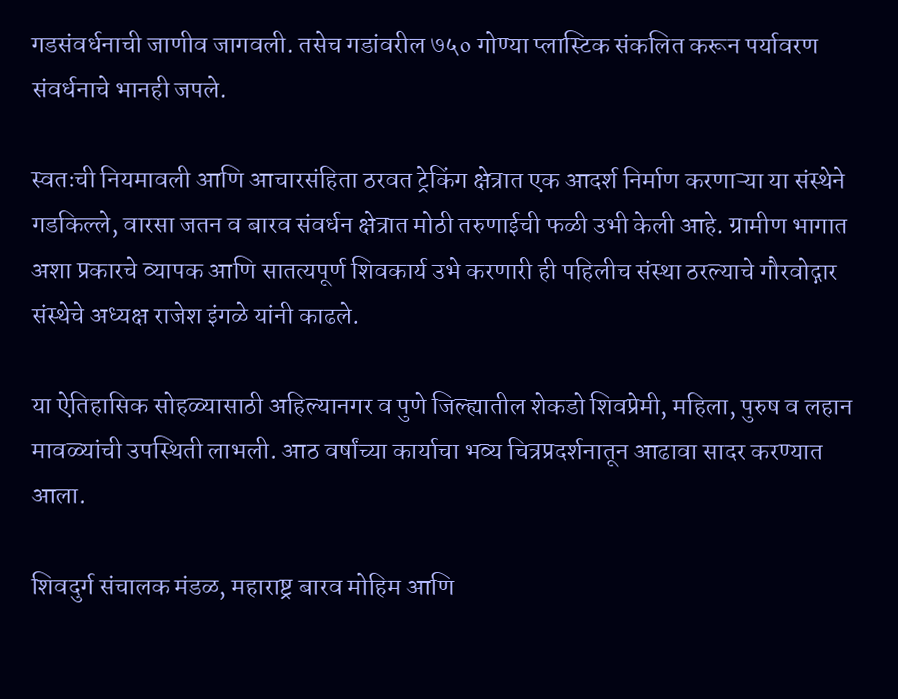गडसंवर्धनाची जाणीव जागवली. तसेच गडांवरील ७५० गोण्या प्लास्टिक संकलित करून पर्यावरण संवर्धनाचे भानही जपले.

स्वतःची नियमावली आणि आचारसंहिता ठरवत ट्रेकिंग क्षेत्रात एक आदर्श निर्माण करणाऱ्या या संस्थेने गडकिल्ले, वारसा जतन व बारव संवर्धन क्षेत्रात मोठी तरुणाईची फळी उभी केली आहे. ग्रामीण भागात अशा प्रकारचे व्यापक आणि सातत्यपूर्ण शिवकार्य उभे करणारी ही पहिलीच संस्था ठरल्याचे गौरवोद्गार संस्थेचे अध्यक्ष राजेश इंगळे यांनी काढले.

या ऐतिहासिक सोहळ्यासाठी अहिल्यानगर व पुणे जिल्ह्यातील शेकडो शिवप्रेमी, महिला, पुरुष व लहान मावळ्यांची उपस्थिती लाभली. आठ वर्षांच्या कार्याचा भव्य चित्रप्रदर्शनातून आढावा सादर करण्यात आला.

शिवदुर्ग संचालक मंडळ, महाराष्ट्र बारव मोहिम आणि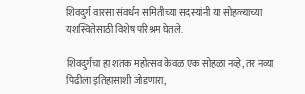शिवदुर्ग वारसा संवर्धन समितीच्या सदस्यांनी या सोहळ्याच्या यशस्वितेसाठी विशेष परिश्रम घेतले.

शिवदुर्गचा हा शतक महोत्सव केवळ एक सोहळा नव्हे, तर नव्या पिढीला इतिहासाशी जोडणारा,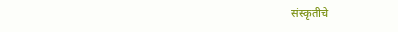संस्कृतीचे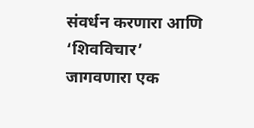संवर्धन करणारा आणि ‘शिवविचार’ जागवणारा एक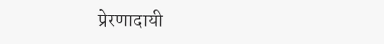प्रेरणादायी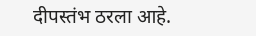दीपस्तंभ ठरला आहे.